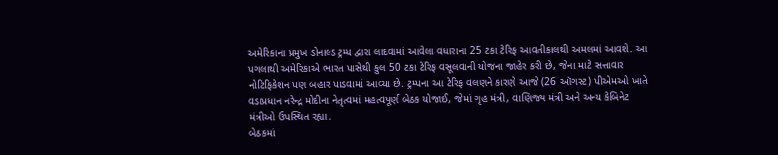અમેરિકાના પ્રમુખ ડોનાલ્ડ ટ્રમ્પ દ્વારા લાદવામાં આવેલા વધારાના 25 ટકા ટેરિફ આવતીકાલથી અમલમાં આવશે. આ પગલાથી અમેરિકાએ ભારત પાસેથી કુલ 50 ટકા ટેરિફ વસૂલવાની યોજના જાહેર કરી છે, જેના માટે સત્તાવાર નોટિફિકેશન પણ બહાર પાડવામાં આવ્યા છે. ટ્રમ્પના આ ટેરિફ વલણને કારણે આજે (26 ઑગસ્ટ) પીએમઓ ખાતે વડાપ્રધાન નરેન્દ્ર મોદીના નેતૃત્વમાં મહત્વપૂર્ણ બેઠક યોજાઈ, જેમાં ગૃહ મંત્રી, વાણિજ્ય મંત્રી અને અન્ય કેબિનેટ મંત્રીઓ ઉપસ્થિત રહ્યા.
બેઠકમાં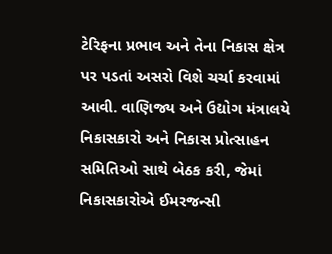ટેરિફના પ્રભાવ અને તેના નિકાસ ક્ષેત્ર પર પડતાં અસરો વિશે ચર્ચા કરવામાં આવી. વાણિજ્ય અને ઉદ્યોગ મંત્રાલયે નિકાસકારો અને નિકાસ પ્રોત્સાહન સમિતિઓ સાથે બેઠક કરી, જેમાં નિકાસકારોએ ઈમરજન્સી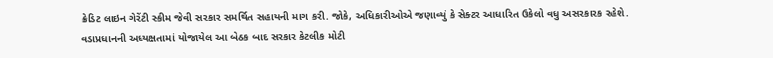ક્રેડિટ લાઇન ગેરેંટી સ્કીમ જેવી સરકાર સમર્થિત સહાયની માગ કરી. જોકે, અધિકારીઓએ જણાવ્યું કે સેક્ટર આધારિત ઉકેલો વધુ અસરકારક રહેશે.
વડાપ્રધાનની અધ્યક્ષતામાં યોજાયેલ આ બેઠક બાદ સરકાર કેટલીક મોટી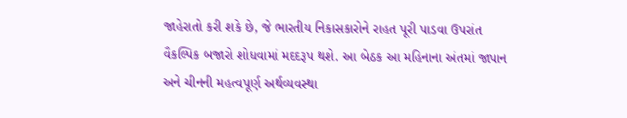જાહેરાતો કરી શકે છે, જે ભારતીય નિકાસકારોને રાહત પૂરી પાડવા ઉપરાંત વૈકલ્પિક બજારો શોધવામાં મદદરૂપ થશે. આ બેઠક આ મહિનાના અંતમાં જાપાન અને ચીનની મહત્વપૂર્ણ અર્થવ્યવસ્થા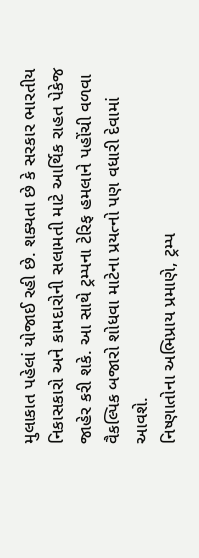મુલાકાત પહેલાં યોજાઈ રહી છે. શક્યતા છે કે સરકાર ભારતીય નિકાસકારો અને કામદારોની સલામતી માટે આર્થિક રાહત પેકેજ જાહેર કરી શકે. આ સાથે ટ્રમ્પના ટેરિફ હમલાને પહોંચી વળવા વૈકલ્પિક બજારો શોધવા માટેના પ્રયત્નો પણ વધારી દેવામાં આવશે.
નિષ્ણાતોના અભિપ્રાય પ્રમાણે, ટ્રમ્પ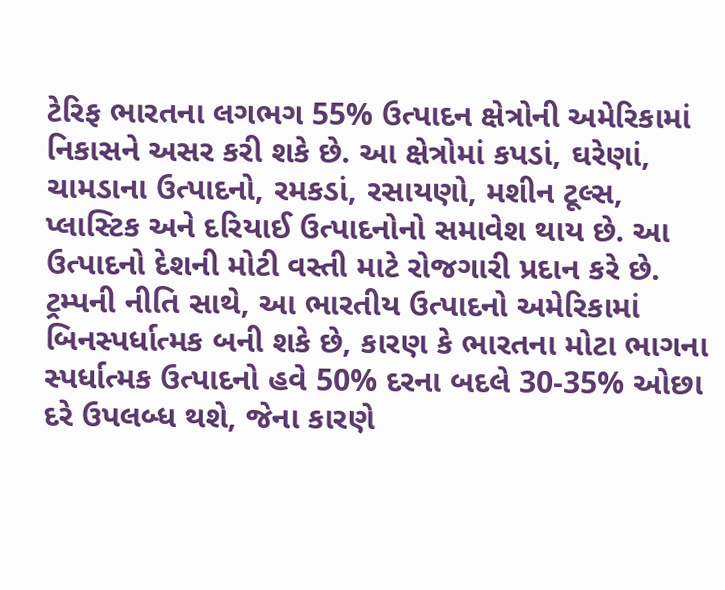ટેરિફ ભારતના લગભગ 55% ઉત્પાદન ક્ષેત્રોની અમેરિકામાં નિકાસને અસર કરી શકે છે. આ ક્ષેત્રોમાં કપડાં, ઘરેણાં, ચામડાના ઉત્પાદનો, રમકડાં, રસાયણો, મશીન ટૂલ્સ, પ્લાસ્ટિક અને દરિયાઈ ઉત્પાદનોનો સમાવેશ થાય છે. આ ઉત્પાદનો દેશની મોટી વસ્તી માટે રોજગારી પ્રદાન કરે છે. ટ્રમ્પની નીતિ સાથે, આ ભારતીય ઉત્પાદનો અમેરિકામાં બિનસ્પર્ધાત્મક બની શકે છે, કારણ કે ભારતના મોટા ભાગના સ્પર્ધાત્મક ઉત્પાદનો હવે 50% દરના બદલે 30-35% ઓછા દરે ઉપલબ્ધ થશે, જેના કારણે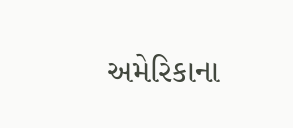અમેરિકાના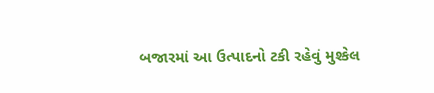બજારમાં આ ઉત્પાદનો ટકી રહેવું મુશ્કેલ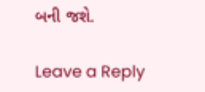બની જશે.

Leave a Reply